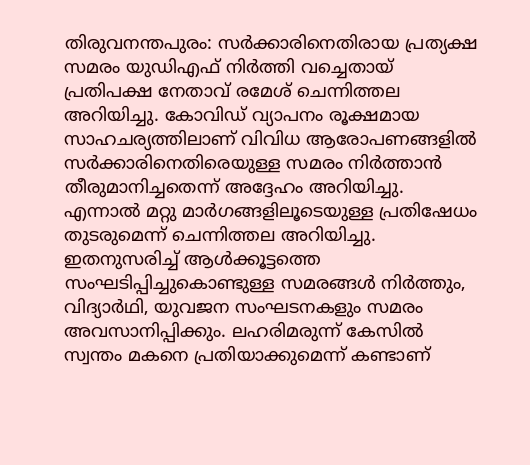തിരുവനന്തപുരം: സർക്കാരിനെതിരായ പ്രത്യക്ഷ സമരം യുഡിഎഫ് നിർത്തി വച്ചെതായ് പ്രതിപക്ഷ നേതാവ് രമേശ് ചെന്നിത്തല അറിയിച്ചു. കോവിഡ് വ്യാപനം രൂക്ഷമായ സാഹചര്യത്തിലാണ് വിവിധ ആരോപണങ്ങളിൽ സർക്കാരിനെതിരെയുള്ള സമരം നിർത്താൻ തീരുമാനിച്ചതെന്ന് അദ്ദേഹം അറിയിച്ചു. എന്നാൽ മറ്റു മാർഗങ്ങളിലൂടെയുള്ള പ്രതിഷേധം തുടരുമെന്ന് ചെന്നിത്തല അറിയിച്ചു.
ഇതനുസരിച്ച് ആൾക്കൂട്ടത്തെ സംഘടിപ്പിച്ചുകൊണ്ടുള്ള സമരങ്ങൾ നിർത്തും, വിദ്യാർഥി, യുവജന സംഘടനകളും സമരം അവസാനിപ്പിക്കും. ലഹരിമരുന്ന് കേസിൽ സ്വന്തം മകനെ പ്രതിയാക്കുമെന്ന് കണ്ടാണ്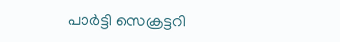പാർട്ടി സെക്രട്ടറി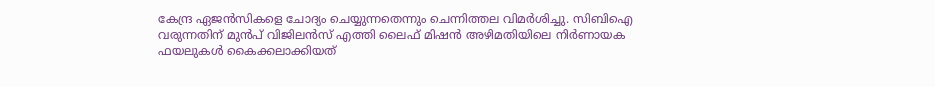കേന്ദ്ര ഏജൻസികളെ ചോദ്യം ചെയ്യുന്നതെന്നും ചെന്നിത്തല വിമർശിച്ചു. സിബിഐ വരുന്നതിന് മുൻപ് വിജിലൻസ് എത്തി ലൈഫ് മിഷൻ അഴിമതിയിലെ നിർണായക ഫയലുകൾ കൈക്കലാക്കിയത്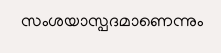സംശയാസ്പദമാണെന്നും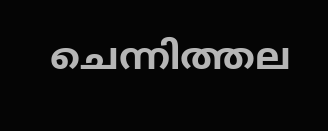ചെന്നിത്തല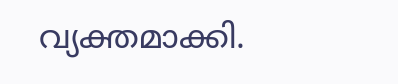വ്യക്തമാക്കി.